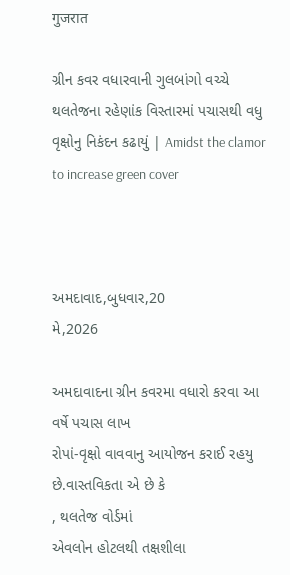गुजरात

ગ્રીન કવર વધારવાની ગુલબાંગો વચ્ચે થલતેજના રહેણાંક વિસ્તારમાં પચાસથી વધુ વૃક્ષોનુ નિકંદન કઢાયું | Amidst the clamor to increase green cover



અમદાવાદ,બુધવાર,20
મે,2026

અમદાવાદના ગ્રીન કવરમા વધારો કરવા આ વર્ષે પચાસ લાખ
રોપાં-વૃક્ષો વાવવાનુ આયોજન કરાઈ રહયુ છે.વાસ્તવિકતા એ છે કે
, થલતેજ વોર્ડમાં
એવલોન હોટલથી તક્ષશીલા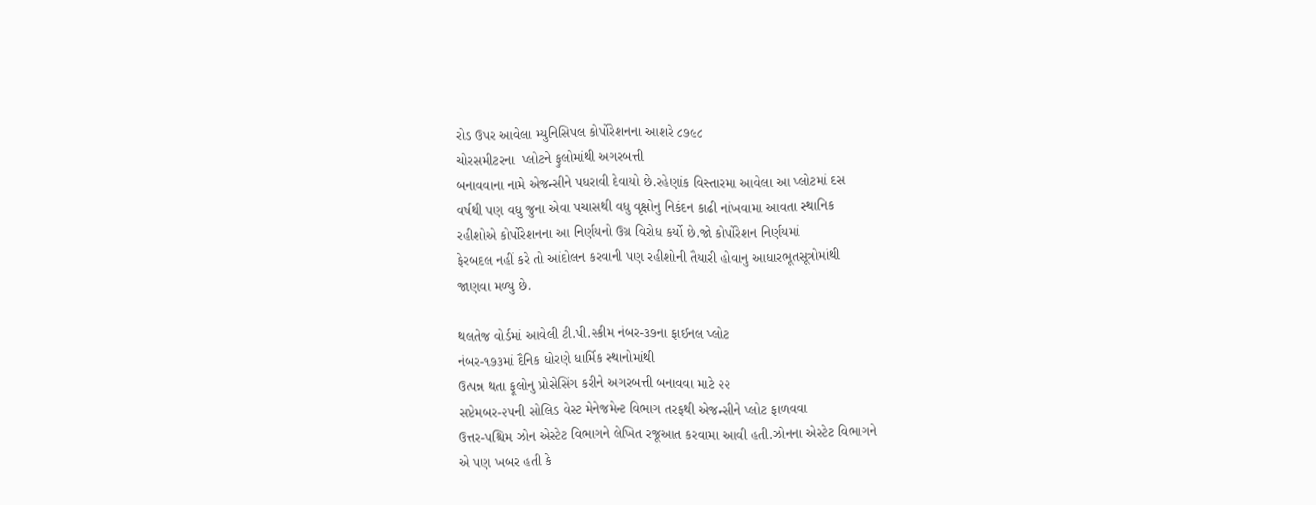રોડ ઉપર આવેલા મ્યુનિસિપલ કોર્પોરેશનના આશરે ૮૭૯૮
ચોરસમીટરના  પ્લોટને ફુલોમાંથી અગરબત્તી
બનાવવાના નામે એજન્સીને પધરાવી દેવાયો છે.રહેણાંક વિસ્તારમા આવેલા આ પ્લોટમાં દસ
વર્ષથી પણ વધુ જુના એવા પચાસથી વધુ વૃક્ષોનુ નિકંદન કાઢી નાંખવામા આવતા સ્થાનિક
રહીશોએ કોર્પોરેશનના આ નિર્ણયનો ઉગ્ર વિરોધ કર્યો છે.જો કોર્પોરેશન નિર્ણયમાં
ફેરબદલ નહીં કરે તો આંદોલન કરવાની પણ રહીશોની તૈયારી હોવાનુ આધારભૂતસૂત્રોમાંથી
જાણવા મળ્યુ છે.

થલતેજ વોર્ડમાં આવેલી ટી.પી.સ્કીમ નંબર-૩૭ના ફાઈનલ પ્લોટ
નંબર-૧૭૩માં દૈનિક ધોરણે ધાર્મિક સ્થાનોમાંથી
ઉત્પન્ન થતા ફૂલોનુ પ્રોસેસિંગ કરીને અગરબત્તી બનાવવા માટે ૨૨
સપ્ટેમબર-૨૫ની સોલિડ વેસ્ટ મેનેજમેન્ટ વિભાગ તરફથી એજન્સીને પ્લોટ ફાળવવા
ઉત્તર-પશ્ચિમ ઝોન એસ્ટેટ વિભાગને લેખિત રજૂઆત કરવામા આવી હતી.ઝોનના એસ્ટેટ વિભાગને
એ પણ ખબર હતી કે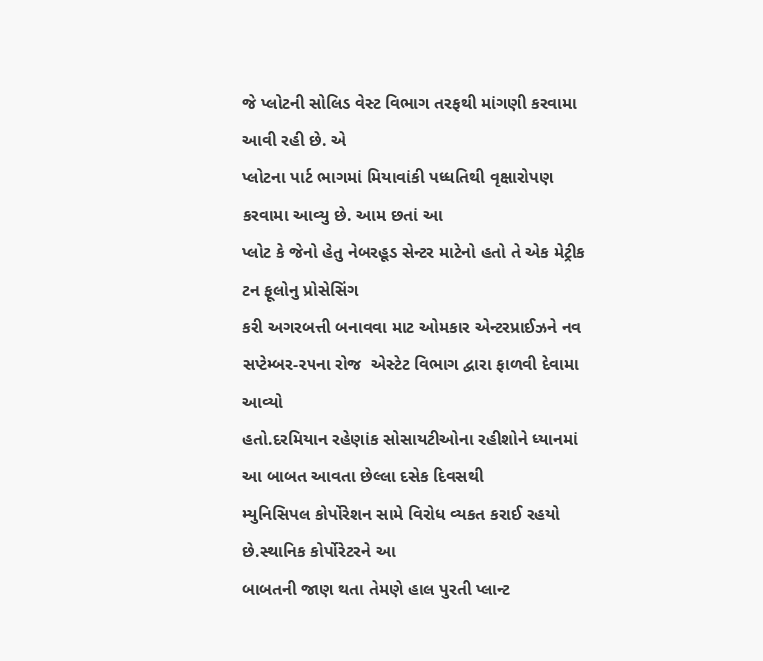જે પ્લોટની સોલિડ વેસ્ટ વિભાગ તરફથી માંગણી કરવામા આવી રહી છે. એ
પ્લોટના પાર્ટ ભાગમાં મિયાવાંકી પધ્ધતિથી વૃક્ષારોપણ કરવામા આવ્યુ છે. આમ છતાં આ
પ્લોટ કે જેનો હેતુ નેબરહૂડ સેન્ટર માટેનો હતો તે એક મેટ્રીક ટન ફૂલોનુ પ્રોસેસિંગ
કરી અગરબત્તી બનાવવા માટ ઓમકાર એન્ટરપ્રાઈઝને નવ સપ્ટેમ્બર-૨૫ના રોજ  એસ્ટેટ વિભાગ દ્વારા ફાળવી દેવામા આવ્યો
હતો.દરમિયાન રહેણાંક સોસાયટીઓના રહીશોને ધ્યાનમાં આ બાબત આવતા છેલ્લા દસેક દિવસથી
મ્યુનિસિપલ કોર્પોરેશન સામે વિરોધ વ્યકત કરાઈ રહયો છે.સ્થાનિક કોર્પોરેટરને આ
બાબતની જાણ થતા તેમણે હાલ પુરતી પ્લાન્ટ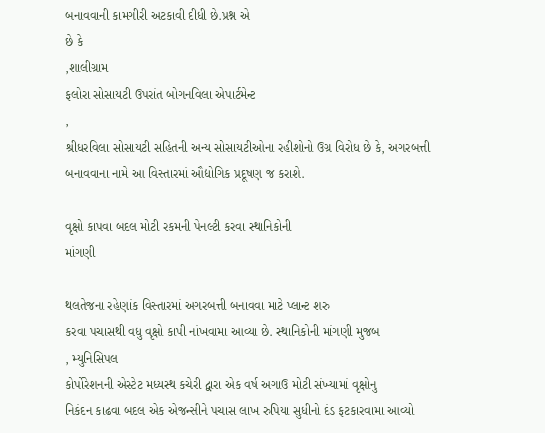બનાવવાની કામગીરી અટકાવી દીધી છે.પ્રશ્ન એ
છે કે
,શાલીગ્રામ
ફલોરા સોસાયટી ઉપરાંત બોગનવિલા એપાર્ટમેન્ટ
,
શ્રીધરવિલા સોસાયટી સહિતની અન્ય સોસાયટીઓના રહીશોનો ઉગ્ર વિરોધ છે કે, અગરબત્તી
બનાવવાના નામે આ વિસ્તારમાં ઔદ્યોગિક પ્રદૂષણ જ કરાશે.

વૃક્ષો કાપવા બદલ મોટી રકમની પેનલ્ટી કરવા સ્થાનિકોની
માંગણી

થલતેજના રહેણાંક વિસ્તારમાં અગરબત્તી બનાવવા માટે પ્લાન્ટ શરુ
કરવા પચાસથી વધુ વૃક્ષો કાપી નાંખવામા આવ્યા છે. સ્થાનિકોની માંગણી મુજબ
, મ્યુનિસિપલ
કોર્પોરેશનની એસ્ટેટ મધ્યસ્થ કચેરી દ્વારા એક વર્ષ અગાઉ મોટી સંખ્યામાં વૃક્ષોનુ
નિકંદન કાઢવા બદલ એક એજન્સીને પચાસ લાખ રુપિયા સુધીનો દંડ ફટકારવામા આવ્યો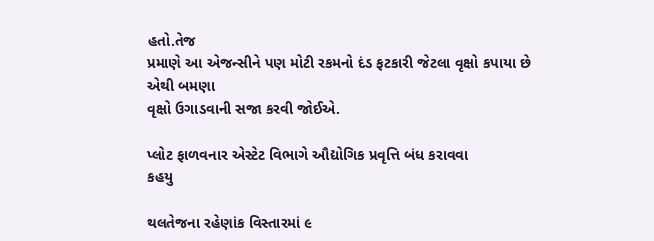હતો.તેજ
પ્રમાણે આ એજન્સીને પણ મોટી રકમનો દંડ ફટકારી જેટલા વૃક્ષો કપાયા છે એથી બમણા
વૃક્ષો ઉગાડવાની સજા કરવી જોઈએ.

પ્લોટ ફાળવનાર એસ્ટેટ વિભાગે ઔદ્યોગિક પ્રવૃત્તિ બંધ કરાવવા
કહયુ

થલતેજના રહેણાંક વિસ્તારમાં ૯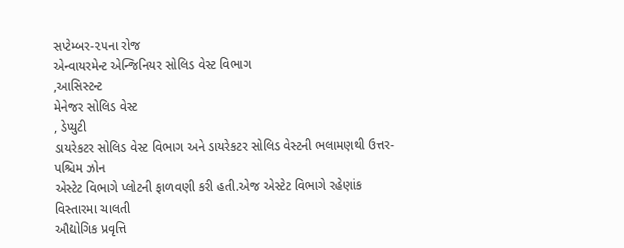સપ્ટેમ્બર-૨૫ના રોજ
એન્વાયરમેન્ટ એન્જિનિયર સોલિડ વેસ્ટ વિભાગ
,આસિસ્ટન્ટ
મેનેજર સોલિડ વેસ્ટ
, ડેપ્યુટી
ડાયરેકટર સોલિડ વેસ્ટ વિભાગ અને ડાયરેકટર સોલિડ વેસ્ટની ભલામણથી ઉત્તર-પશ્ચિમ ઝોન
એસ્ટેટ વિભાગે પ્લોટની ફાળવણી કરી હતી.એજ એસ્ટેટ વિભાગે રહેણાંક વિસ્તારમા ચાલતી
ઔદ્યોગિક પ્રવૃત્તિ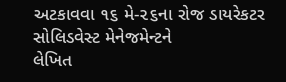અટકાવવા ૧૬ મે-૨૬ના રોજ ડાયરેકટર સોલિડવેસ્ટ મેનેજમેન્ટને
લેખિત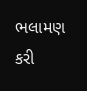ભલામણ કરી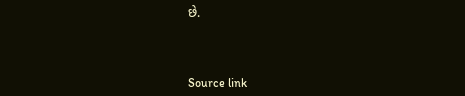છે.



Source link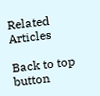Related Articles

Back to top button